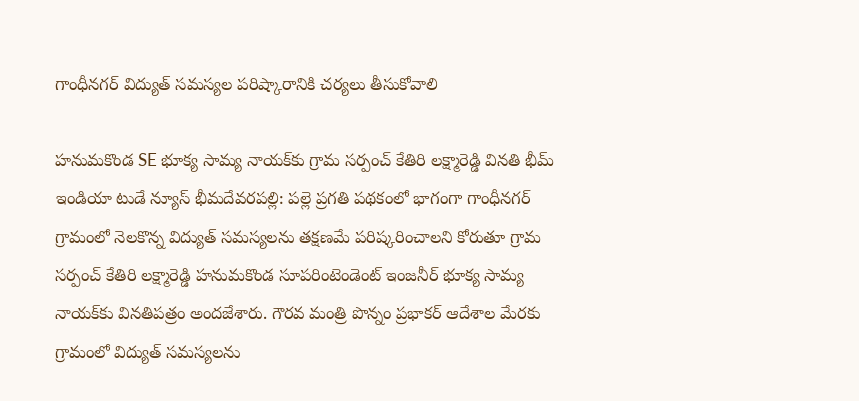గాంధీనగర్ విద్యుత్ సమస్యల పరిష్కారానికి చర్యలు తీసుకోవాలి

హనుమకొండ SE భూక్య సామ్య నాయక్‌కు గ్రామ సర్పంచ్ కేతిరి లక్ష్మారెడ్డి వినతి భీమ్ ఇండియా టుడే న్యూస్ భీమదేవరపల్లి: పల్లె ప్రగతి పథకంలో భాగంగా గాంధీనగర్ గ్రామంలో నెలకొన్న విద్యుత్ సమస్యలను తక్షణమే పరిష్కరించాలని కోరుతూ గ్రామ సర్పంచ్ కేతిరి లక్ష్మారెడ్డి హనుమకొండ సూపరింటెండెంట్ ఇంజనీర్ భూక్య సామ్య నాయక్‌కు వినతిపత్రం అందజేశారు. గౌరవ మంత్రి పొన్నం ప్రభాకర్ ఆదేశాల మేరకు గ్రామంలో విద్యుత్ సమస్యలను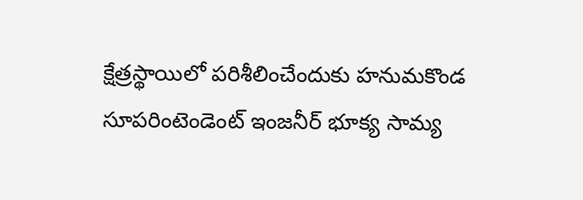క్షేత్రస్థాయిలో పరిశీలించేందుకు హనుమకొండ సూపరింటెండెంట్ ఇంజనీర్ భూక్య సామ్య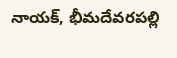నాయక్, భీమదేవరపల్లి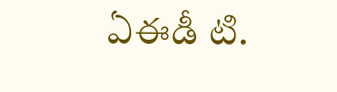ఏఈడీ టి.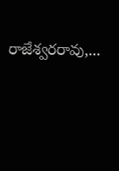రాజేశ్వరరావు,...